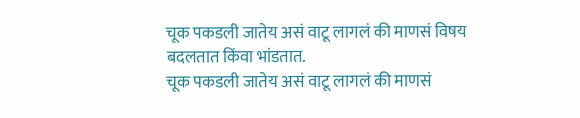चूक पकडली जातेय असं वाटू लागलं की माणसं विषय बदलतात किंवा भांडतात.
चूक पकडली जातेय असं वाटू लागलं की माणसं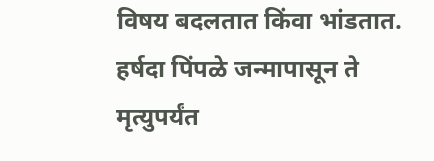विषय बदलतात किंवा भांडतात. हर्षदा पिंपळे जन्मापासून ते मृत्युपर्यंत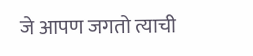जे आपण जगतो त्याची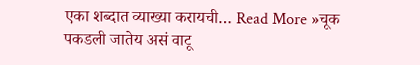एका शब्दात व्याख्या करायची… Read More »चूक पकडली जातेय असं वाटू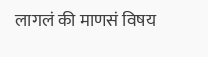लागलं की माणसं विषय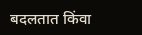बदलतात किंवा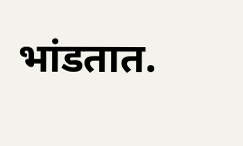भांडतात.